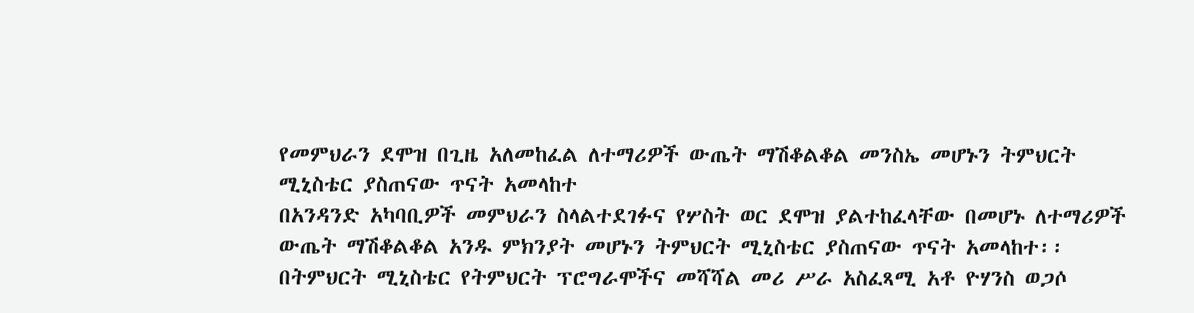የመምህራን ደሞዝ በጊዜ አለመከፈል ለተማሪዎች ውጤት ማሽቆልቆል መንስኤ መሆኑን ትምህርት ሚኒስቴር ያስጠናው ጥናት አመላከተ
በአንዳንድ አካባቢዎች መምህራን ስላልተደገፉና የሦስት ወር ደሞዝ ያልተከፈላቸው በመሆኑ ለተማሪዎች ውጤት ማሽቆልቆል አንዱ ምክንያት መሆኑን ትምህርት ሚኒስቴር ያስጠናው ጥናት አመላከተ፡፡
በትምህርት ሚኒስቴር የትምህርት ፕሮግራሞችና መሻሻል መሪ ሥራ አስፈጻሚ አቶ ዮሃንስ ወጋሶ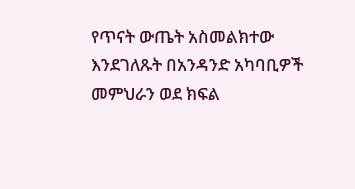የጥናት ውጤት አስመልክተው እንደገለጹት በአንዳንድ አካባቢዎች መምህራን ወደ ክፍል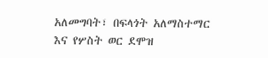አለመግባት፣ በፍላጎት አለማስተማር እና የሦስት ወር ደሞዝ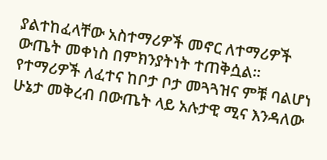ያልተከፈላቸው አስተማሪዎች መኖር ለተማሪዎች ውጤት መቀነስ በምክንያትነት ተጠቅሷል፡፡
የተማሪዎች ለፈተና ከቦታ ቦታ መጓጓዝና ምቹ ባልሆነ ሁኔታ መቅረብ በውጤት ላይ አሉታዊ ሚና እንዳለው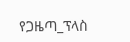የጋዜጣ_ፕላስ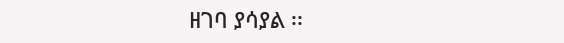ዘገባ ያሳያል ፡፡